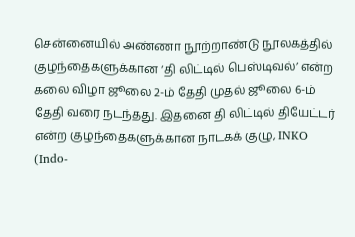சென்னையில் அண்ணா நூற்றாண்டு நூலகத்தில் குழந்தைகளுக்கான ‘தி லிட்டில் பெஸ்டிவல்’ என்ற கலை விழா ஜூலை 2-ம் தேதி முதல் ஜூலை 6-ம் தேதி வரை நடந்தது. இதனை தி லிட்டில் தியேட்டர் என்ற குழந்தைகளுக்கான நாடகக் குழு, INKO (Indo-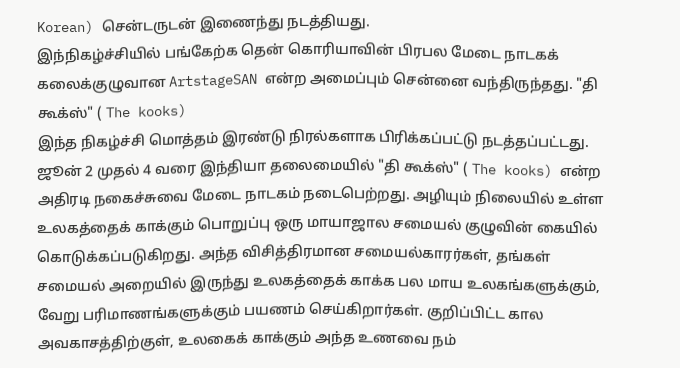Korean) சென்டருடன் இணைந்து நடத்தியது.
இந்நிகழ்ச்சியில் பங்கேற்க தென் கொரியாவின் பிரபல மேடை நாடகக் கலைக்குழுவான ArtstageSAN என்ற அமைப்பும் சென்னை வந்திருந்தது. "தி கூக்ஸ்" ( The kooks)
இந்த நிகழ்ச்சி மொத்தம் இரண்டு நிரல்களாக பிரிக்கப்பட்டு நடத்தப்பட்டது. ஜூன் 2 முதல் 4 வரை இந்தியா தலைமையில் "தி கூக்ஸ்" ( The kooks) என்ற அதிரடி நகைச்சுவை மேடை நாடகம் நடைபெற்றது. அழியும் நிலையில் உள்ள உலகத்தைக் காக்கும் பொறுப்பு ஒரு மாயாஜால சமையல் குழுவின் கையில் கொடுக்கப்படுகிறது. அந்த விசித்திரமான சமையல்காரர்கள், தங்கள் சமையல் அறையில் இருந்து உலகத்தைக் காக்க பல மாய உலகங்களுக்கும், வேறு பரிமாணங்களுக்கும் பயணம் செய்கிறார்கள். குறிப்பிட்ட கால அவகாசத்திற்குள், உலகைக் காக்கும் அந்த உணவை நம்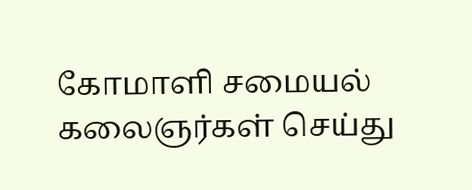கோமாளி சமையல் கலைஞர்கள் செய்து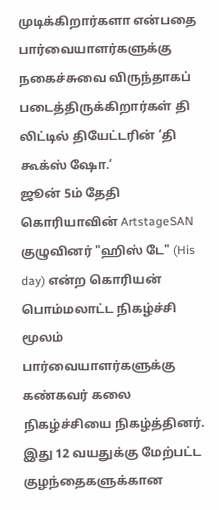முடிக்கிறார்களா என்பதை பார்வையாளர்களுக்கு நகைச்சுவை விருந்தாகப் படைத்திருக்கிறார்கள் தி லிட்டில் தியேட்டரின் ’தி கூக்ஸ் ஷோ.’
ஜூன் 5ம் தேதி கொரியாவின் ArtstageSAN குழுவினர் "ஹிஸ் டே" (His day) என்ற கொரியன் பொம்மலாட்ட நிகழ்ச்சி மூலம் பார்வையாளர்களுக்கு கண்கவர் கலை நிகழ்ச்சியை நிகழ்த்தினர். இது 12 வயதுக்கு மேற்பட்ட குழந்தைகளுக்கான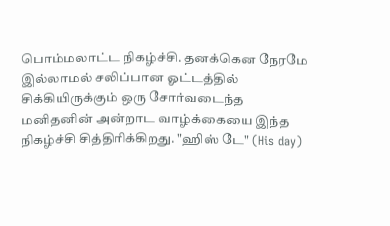பொம்மலாட்ட நிகழ்ச்சி. தனக்கென நேரமே இல்லாமல் சலிப்பான ஓட்டத்தில் சிக்கியிருக்கும் ஒரு சோர்வடைந்த மனிதனின் அன்றாட வாழ்க்கையை இந்த நிகழ்ச்சி சித்திரிக்கிறது. "ஹிஸ் டே" (His day)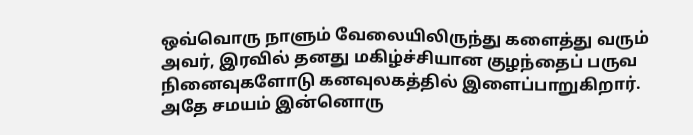ஒவ்வொரு நாளும் வேலையிலிருந்து களைத்து வரும் அவர், இரவில் தனது மகிழ்ச்சியான குழந்தைப் பருவ நினைவுகளோடு கனவுலகத்தில் இளைப்பாறுகிறார். அதே சமயம் இன்னொரு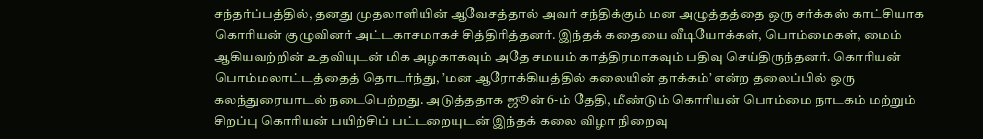சந்தர்ப்பத்தில், தனது முதலாளியின் ஆவேசத்தால் அவர் சந்திக்கும் மன அழுத்தத்தை ஒரு சர்க்கஸ் காட்சியாக கொரியன் குழுவினர் அட்டகாசமாகச் சித்திரித்தனர். இந்தக் கதையை வீடியோக்கள், பொம்மைகள், மைம் ஆகியவற்றின் உதவியுடன் மிக அழகாகவும் அதே சமயம் காத்திரமாகவும் பதிவு செய்திருந்தனர். கொரியன் பொம்மலாட்டத்தைத் தொடர்ந்து, ’மன ஆரோக்கியத்தில் கலையின் தாக்கம்’ என்ற தலைப்பில் ஒரு கலந்துரையாடல் நடைபெற்றது. அடுத்ததாக ஜூன் 6-ம் தேதி, மீண்டும் கொரியன் பொம்மை நாடகம் மற்றும் சிறப்பு கொரியன் பயிற்சிப் பட்டறையுடன் இந்தக் கலை விழா நிறைவு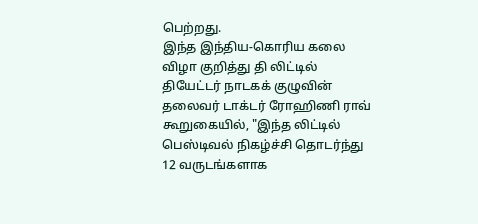பெற்றது.
இந்த இந்திய-கொரிய கலை விழா குறித்து தி லிட்டில் தியேட்டர் நாடகக் குழுவின் தலைவர் டாக்டர் ரோஹிணி ராவ் கூறுகையில், "இந்த லிட்டில் பெஸ்டிவல் நிகழ்ச்சி தொடர்ந்து 12 வருடங்களாக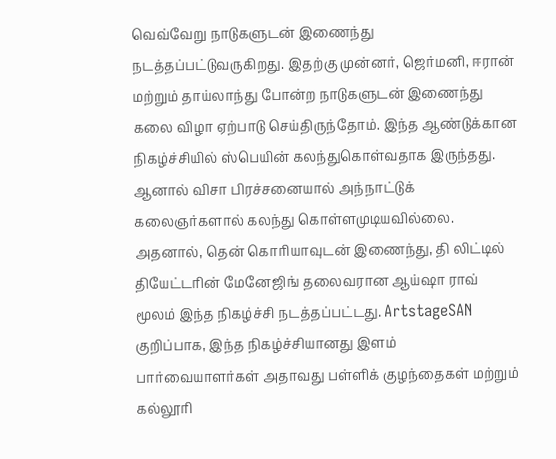வெவ்வேறு நாடுகளுடன் இணைந்து நடத்தப்பட்டுவருகிறது. இதற்கு முன்னர், ஜெர்மனி, ஈரான் மற்றும் தாய்லாந்து போன்ற நாடுகளுடன் இணைந்து கலை விழா ஏற்பாடு செய்திருந்தோம். இந்த ஆண்டுக்கான நிகழ்ச்சியில் ஸ்பெயின் கலந்துகொள்வதாக இருந்தது. ஆனால் விசா பிரச்சனையால் அந்நாட்டுக் கலைஞர்களால் கலந்து கொள்ளமுடியவில்லை. அதனால், தென் கொரியாவுடன் இணைந்து, தி லிட்டில் தியேட்டரின் மேனேஜிங் தலைவரான ஆய்ஷா ராவ் மூலம் இந்த நிகழ்ச்சி நடத்தப்பட்டது. ArtstageSAN
குறிப்பாக, இந்த நிகழ்ச்சியானது இளம் பார்வையாளர்கள் அதாவது பள்ளிக் குழந்தைகள் மற்றும் கல்லூரி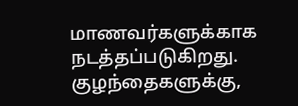மாணவர்களுக்காக நடத்தப்படுகிறது. குழந்தைகளுக்கு,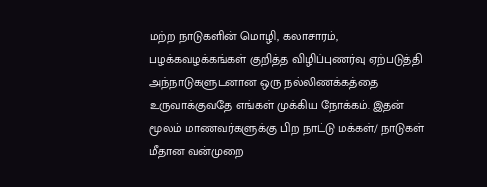மற்ற நாடுகளின் மொழி, கலாசாரம், பழக்கவழக்கங்கள் குறித்த விழிப்புணர்வு ஏற்படுத்தி அந்நாடுகளுடனான ஒரு நல்லிணக்கத்தை உருவாக்குவதே எங்கள் முக்கிய நோக்கம். இதன் மூலம் மாணவர்களுக்கு பிற நாட்டு மக்கள்/ நாடுகள் மீதான வன்முறை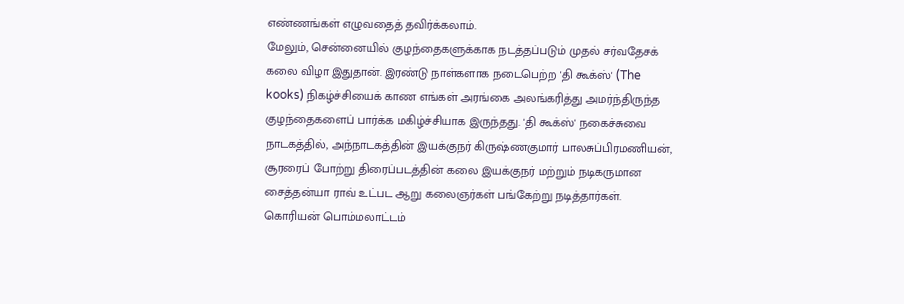எண்ணங்கள் எழுவதைத் தவிர்க்கலாம்.
மேலும், சென்னையில் குழந்தைகளுக்காக நடத்தப்படும் முதல் சர்வதேசக் கலை விழா இதுதான். இரண்டு நாள்களாக நடைபெற்ற 'தி கூக்ஸ்' (The kooks) நிகழ்ச்சியைக் காண எங்கள் அரங்கை அலங்கரித்து அமர்ந்திருந்த குழந்தைகளைப் பார்க்க மகிழ்ச்சியாக இருந்தது. 'தி கூக்ஸ்' நகைச்சுவை நாடகத்தில், அந்நாடகத்தின் இயக்குநர் கிருஷ்ணகுமார் பாலசுப்பிரமணியன், சூரரைப் போற்று திரைப்படத்தின் கலை இயக்குநர் மற்றும் நடிகருமான சைத்தன்யா ராவ் உட்பட ஆறு கலைஞர்கள் பங்கேற்று நடித்தார்கள். கொரியன் பொம்மலாட்டம்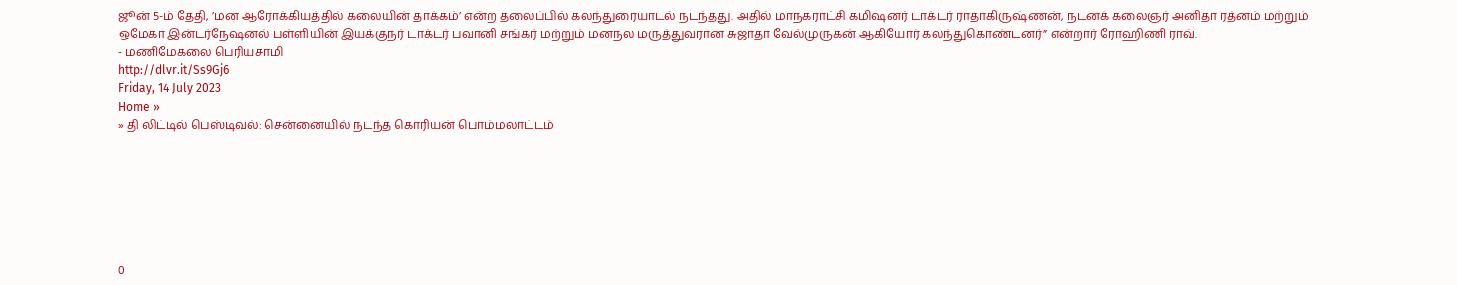ஜூன் 5-ம் தேதி, ’மன ஆரோக்கியத்தில் கலையின் தாக்கம்’ என்ற தலைப்பில் கலந்துரையாடல் நடந்தது. அதில் மாநகராட்சி கமிஷனர் டாக்டர் ராதாகிருஷ்ணன், நடனக் கலைஞர் அனிதா ரத்னம் மற்றும் ஒமேகா இன்டர்நேஷனல் பள்ளியின் இயக்குநர் டாக்டர் பவானி சங்கர் மற்றும் மனநல மருத்துவரான சுஜாதா வேல்முருகன் ஆகியோர் கலந்துகொண்டனர்” என்றார் ரோஹிணி ராவ்.
- மணிமேகலை பெரியசாமி
http://dlvr.it/Ss9Gj6
Friday, 14 July 2023
Home »
» தி லிட்டில் பெஸ்டிவல்: சென்னையில் நடந்த கொரியன் பொம்மலாட்டம்







0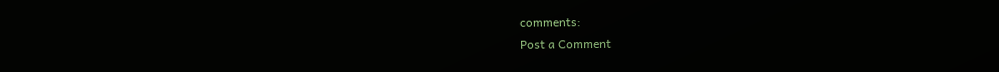comments:
Post a Comment